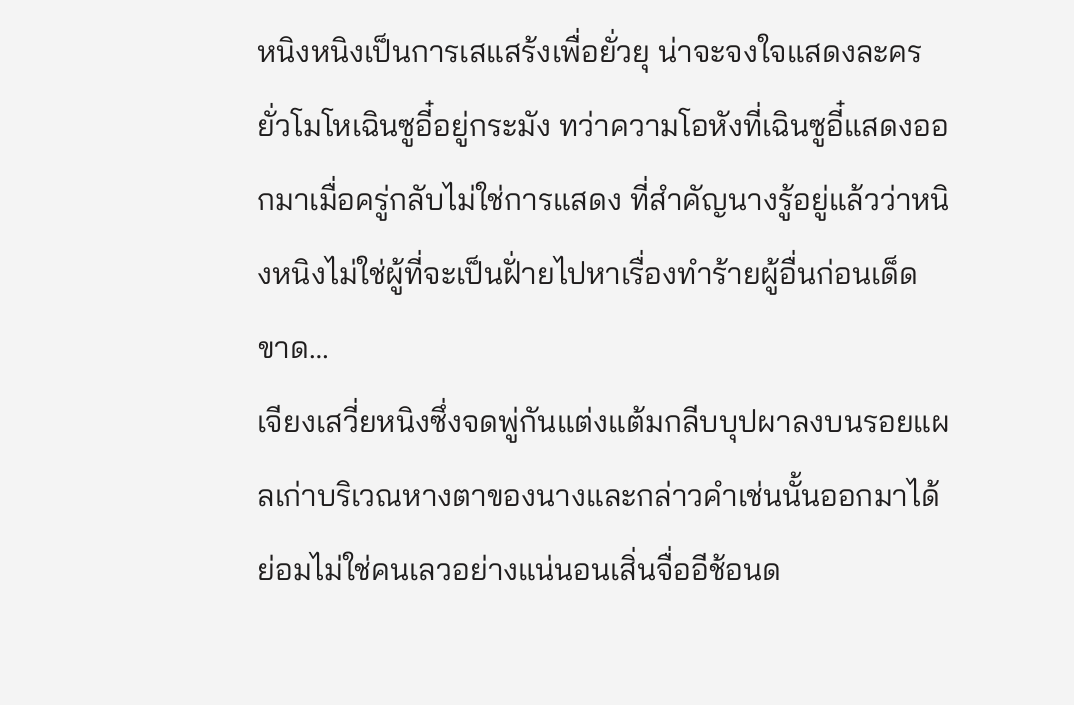หนิงหนิงเป็นการเสแสร้งเพื่อยั่วยุ น่าจะจงใจแสดงละครยั่วโมโหเฉินซูอี๋อยู่กระมัง ทว่าความโอหังที่เฉินซูอี๋แสดงออกมาเมื่อครู่กลับไม่ใช่การแสดง ที่สำคัญนางรู้อยู่แล้วว่าหนิงหนิงไม่ใช่ผู้ที่จะเป็นฝั่ายไปหาเรื่องทำร้ายผู้อื่นก่อนเด็ดขาด…
เจียงเสวี่ยหนิงซึ่งจดพู่กันแต่งแต้มกลีบบุปผาลงบนรอยแผลเก่าบริเวณหางตาของนางและกล่าวคำเช่นนั้นออกมาได้ ย่อมไม่ใช่คนเลวอย่างแน่นอนเสิ่นจื่ออีช้อนด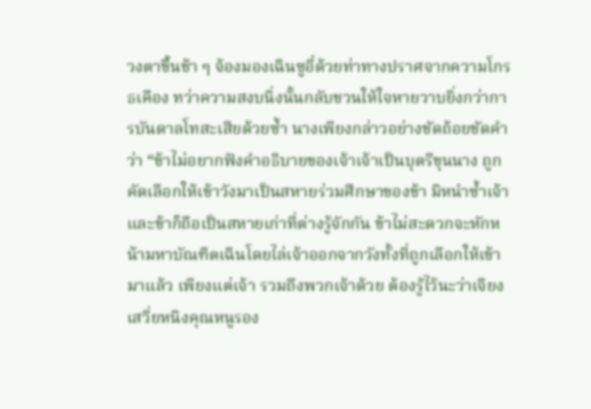วงตาขึ้นช้า ๆ จ้องมองเฉินซูอี๋ด้วยท่าทางปราศจากความโกรธเคือง ทว่าความสงบนิ่งนั้นกลับชวนให้ใจหายวาบยิ่งกว่าการบันดาลโทสะเสียด้วยซ้ำ นางเพียงกล่าวอย่างชัดถ้อยชัดคำว่า “ข้าไม่อยากฟังคำอธิบายของเจ้าเจ้าเป็นบุตรีขุนนาง ถูกคัดเลือกให้เข้าวังมาเป็นสหายร่วมศึกษาของข้า มิหนำซ้ำเจ้าและข้าก็ถือเป็นสหายเก่าที่ต่างรู้จักกัน ข้าไม่สะดวกจะหักหน้ามหาบัณฑิตเฉินโดยไล่เจ้าออกจากวังทั้งที่ถูกเลือกให้เข้ามาแล้ว เพียงแต่เจ้า รวมถึงพวกเจ้าด้วย ต้องรู้ไว้นะว่าเจียงเสวี่ยหนิงคุณหนูรอง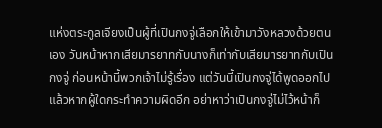แห่งตระกูลเจียงเป็นผู้ที่เปินกงจู่เลือกให้เข้ามาวังหลวงด้วยตนเอง วันหน้าหากเสียมารยาทกับนางก็เท่ากับเสียมารยาทกับเปินกงจู่ ก่อนหน้านี้พวกเจ้าไม่รู้เรื่อง แต่วันนี้เปินกงจู่ได้พูดออกไปแล้วหากผู้ใดกระทำความผิดอีก อย่าหาว่าเปินกงจู่ไม่ไว้หน้าก็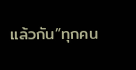แล้วกัน”ทุกคน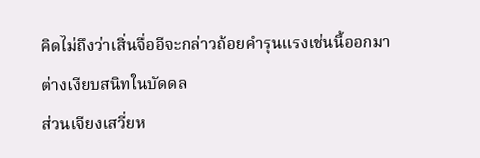คิดไม่ถึงว่าเสิ่นจื่ออีจะกล่าวถ้อยคำรุนแรงเช่นนี้ออกมา
ต่างเงียบสนิทในบัดดล
ส่วนเจียงเสวี่ยห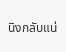นิงกลับแน่